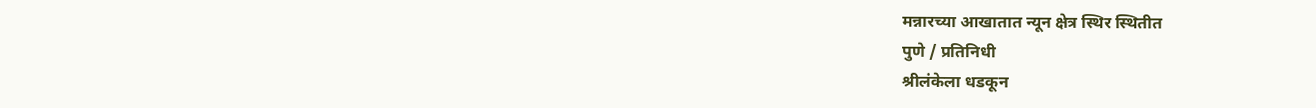मन्नारच्या आखातात न्यून क्षेत्र स्थिर स्थितीत
पुणे / प्रतिनिधी
श्रीलंकेला धडकून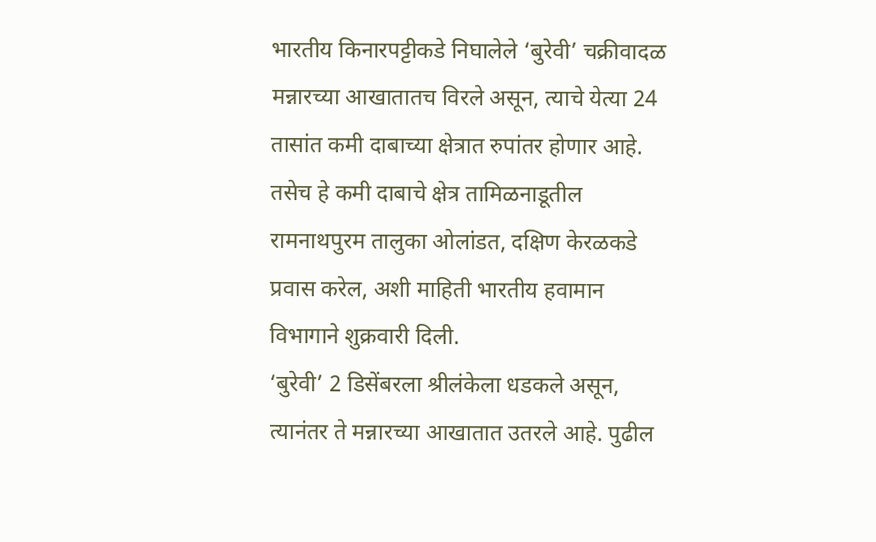भारतीय किनारपट्टीकडे निघालेले ‘बुरेवी’ चक्रीवादळ मन्नारच्या आखातातच विरले असून, त्याचे येत्या 24 तासांत कमी दाबाच्या क्षेत्रात रुपांतर होणार आहे. तसेच हे कमी दाबाचे क्षेत्र तामिळनाडूतील रामनाथपुरम तालुका ओलांडत, दक्षिण केरळकडे प्रवास करेल, अशी माहिती भारतीय हवामान विभागाने शुक्रवारी दिली.
‘बुरेवी’ 2 डिसेंबरला श्रीलंकेला धडकले असून, त्यानंतर ते मन्नारच्या आखातात उतरले आहे. पुढील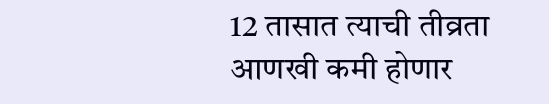12 तासात त्याची तीव्रता आणखी कमी होणार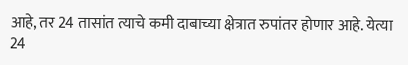आहे, तर 24 तासांत त्याचे कमी दाबाच्या क्षेत्रात रुपांतर होणार आहे. येत्या 24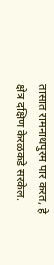तासात रामनाथपुरम पार करत, हे क्षेत्र दक्षिण केरळकडे सरकेल.